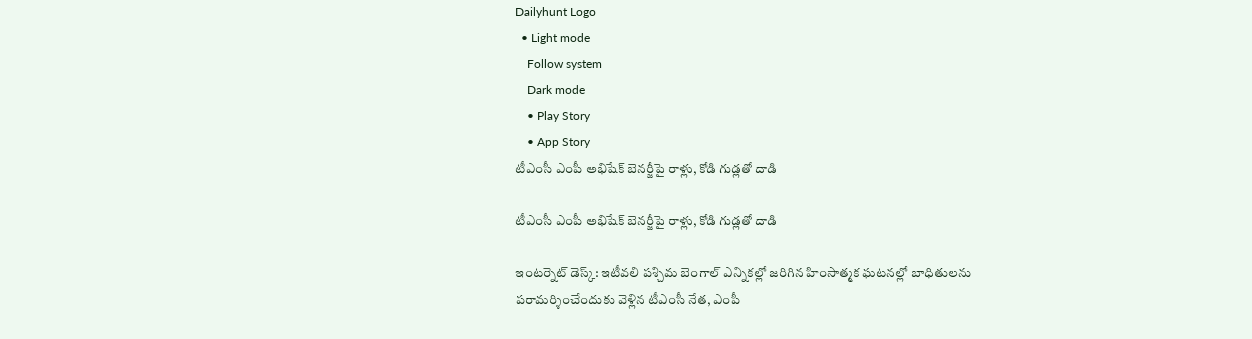Dailyhunt Logo
  • Light mode
    Follow system
    Dark mode
    • Play Story
    • App Story
టీఎంసీ ఎంపీ అభిషేక్ బెనర్జీపై రాళ్లు, కోడి గుడ్లతో దాడి

టీఎంసీ ఎంపీ అభిషేక్ బెనర్జీపై రాళ్లు, కోడి గుడ్లతో దాడి

ఇంటర్నెట్ డెస్క్: ఇటీవలి పశ్చిమ బెంగాల్ ఎన్నికల్లో జరిగిన హింసాత్మక ఘటనల్లో బాధితులను పరామర్శించేందుకు వెళ్లిన టీఎంసీ నేత, ఎంపీ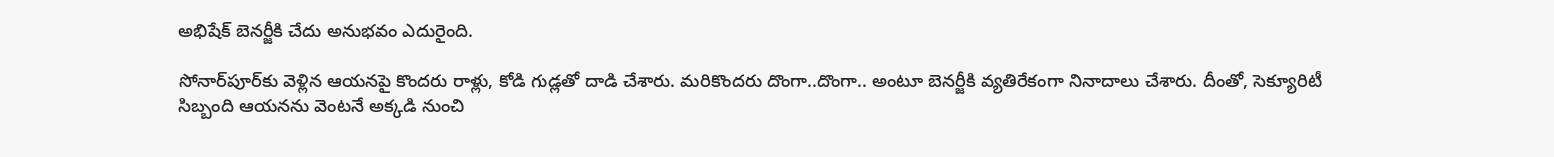అభిషేక్ బెనర్జీకి చేదు అనుభవం ఎదురైంది.

సోనార్‌పూర్‌కు వెళ్లిన ఆయనపై కొందరు రాళ్లు, కోడి గుడ్లతో దాడి చేశారు. మరికొందరు దొంగా..దొంగా.. అంటూ బెనర్జీకి వ్యతిరేకంగా నినాదాలు చేశారు. దీంతో, సెక్యూరిటీ సిబ్బంది ఆయనను వెంటనే అక్కడి నుంచి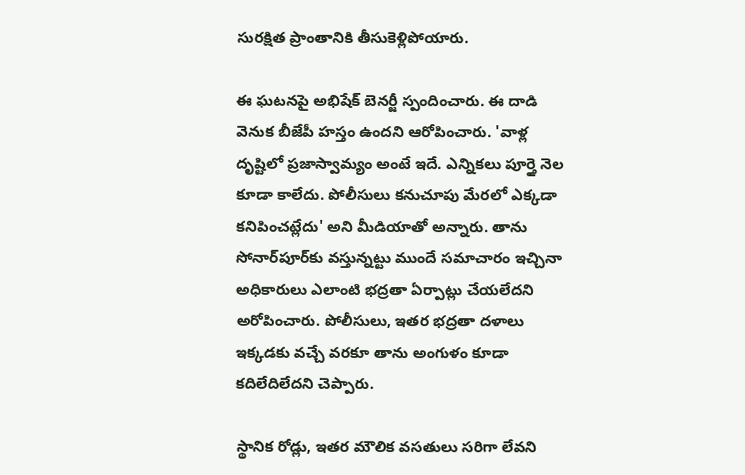సురక్షిత ప్రాంతానికి తీసుకెళ్లిపోయారు.

ఈ ఘటనపై అభిషేక్ బెనర్జీ స్పందించారు. ఈ దాడి వెనుక బీజేపీ హస్తం ఉందని ఆరోపించారు. 'వాళ్ల దృష్టిలో ప్రజాస్వామ్యం అంటే ఇదే. ఎన్నికలు పూర్తై నెల కూడా కాలేదు. పోలీసులు కనుచూపు మేరలో ఎక్కడా కనిపించట్లేదు' అని మీడియాతో అన్నారు. తాను సోనార్‌పూర్‌కు వస్తున్నట్టు ముందే సమాచారం ఇచ్చినా అధికారులు ఎలాంటి భద్రతా ఏర్పాట్లు చేయలేదని అరోపించారు. పోలీసులు, ఇతర భద్రతా దళాలు ఇక్కడకు వచ్చే వరకూ తాను అంగుళం కూడా కదిలేదిలేదని చెప్పారు.

స్థానిక రోడ్లు, ఇతర మౌలిక వసతులు సరిగా లేవని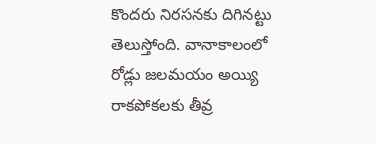కొందరు నిరసనకు దిగినట్టు తెలుస్తోంది. వానాకాలంలో రోడ్లు జలమయం అయ్యి రాకపోకలకు తీవ్ర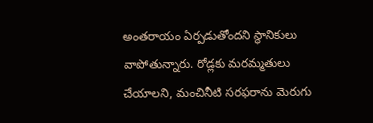అంతరాయం ఏర్పడుతోందని స్థానికులు వాపోతున్నారు. రోడ్లకు మరమ్మతులు చేయాలని, మంచినీటి సరఫరాను మెరుగు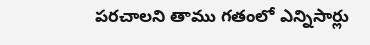పరచాలని తాము గతంలో ఎన్నిసార్లు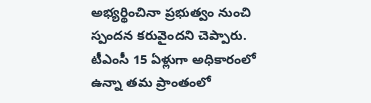అభ్యర్థించినా ప్రభుత్వం నుంచి స్పందన కరువైందని చెప్పారు. టీఎంసీ 15 ఏళ్లుగా అధికారంలో ఉన్నా తమ ప్రాంతంలో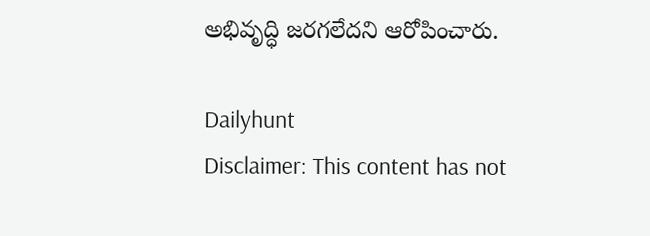అభివృద్ధి జరగలేదని ఆరోపించారు.

Dailyhunt
Disclaimer: This content has not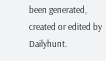been generated, created or edited by Dailyhunt.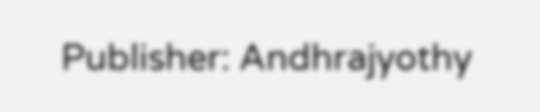Publisher: Andhrajyothy